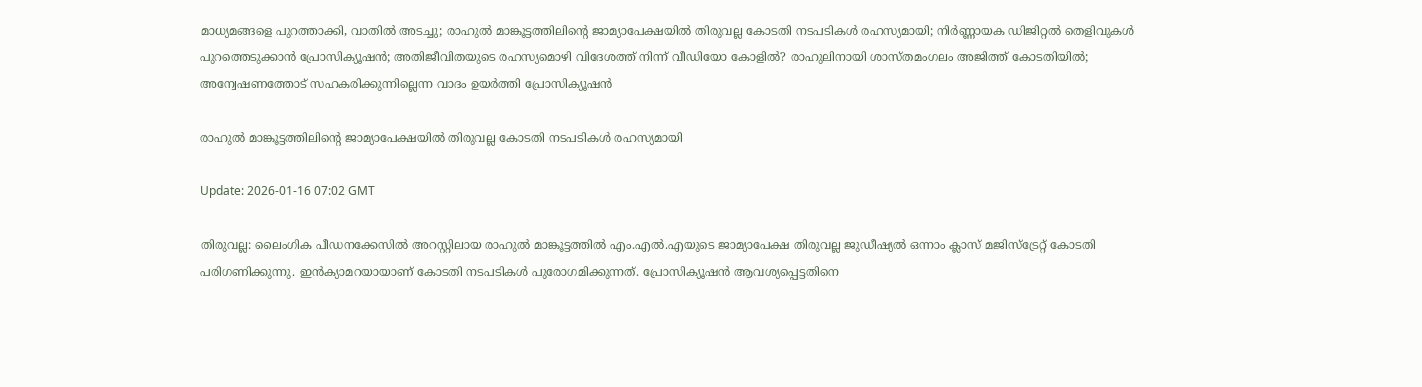മാധ്യമങ്ങളെ പുറത്താക്കി, വാതില്‍ അടച്ചു; രാഹുല്‍ മാങ്കൂട്ടത്തിലിന്റെ ജാമ്യാപേക്ഷയില്‍ തിരുവല്ല കോടതി നടപടികള്‍ രഹസ്യമായി; നിര്‍ണ്ണായക ഡിജിറ്റല്‍ തെളിവുകള്‍ പുറത്തെടുക്കാന്‍ പ്രോസിക്യൂഷന്‍; അതിജീവിതയുടെ രഹസ്യമൊഴി വിദേശത്ത് നിന്ന് വീഡിയോ കോളില്‍? രാഹുലിനായി ശാസ്തമംഗലം അജിത്ത് കോടതിയില്‍; അന്വേഷണത്തോട് സഹകരിക്കുന്നില്ലെന്ന വാദം ഉയര്‍ത്തി പ്രോസിക്യൂഷന്‍

രാഹുല്‍ മാങ്കൂട്ടത്തിലിന്റെ ജാമ്യാപേക്ഷയില്‍ തിരുവല്ല കോടതി നടപടികള്‍ രഹസ്യമായി

Update: 2026-01-16 07:02 GMT

തിരുവല്ല: ലൈംഗിക പീഡനക്കേസില്‍ അറസ്റ്റിലായ രാഹുല്‍ മാങ്കൂട്ടത്തില്‍ എം.എല്‍.എയുടെ ജാമ്യാപേക്ഷ തിരുവല്ല ജുഡീഷ്യല്‍ ഒന്നാം ക്ലാസ് മജിസ്ട്രേറ്റ് കോടതി പരിഗണിക്കുന്നു. ഇന്‍ക്യാമറയായാണ് കോടതി നടപടികള്‍ പുരോഗമിക്കുന്നത്. പ്രോസിക്യൂഷന്‍ ആവശ്യപ്പെട്ടതിനെ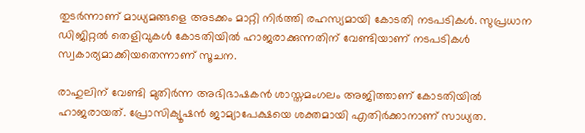തുടര്‍ന്നാണ് മാധ്യമങ്ങളെ അടക്കം മാറ്റി നിര്‍ത്തി രഹസ്യമായി കോടതി നടപടികള്‍. സുപ്രധാന ഡിജിറ്റല്‍ തെളിവുകള്‍ കോടതിയില്‍ ഹാജരാക്കുന്നതിന് വേണ്ടിയാണ് നടപടികള്‍ സ്വകാര്യമാക്കിയതെന്നാണ് സൂചന.

രാഹുലിന് വേണ്ടി മുതിര്‍ന്ന അഭിഭാഷകന്‍ ശാസ്തമംഗലം അജിത്താണ് കോടതിയില്‍ ഹാജരായത്. പ്രോസിക്യൂഷന്‍ ജാമ്യാപേക്ഷയെ ശക്തമായി എതിര്‍ക്കാനാണ് സാധ്യത.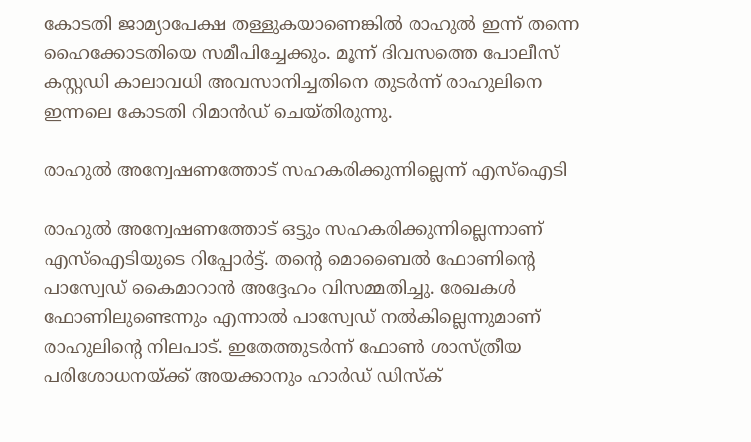കോടതി ജാമ്യാപേക്ഷ തള്ളുകയാണെങ്കില്‍ രാഹുല്‍ ഇന്ന് തന്നെ ഹൈക്കോടതിയെ സമീപിച്ചേക്കും. മൂന്ന് ദിവസത്തെ പോലീസ് കസ്റ്റഡി കാലാവധി അവസാനിച്ചതിനെ തുടര്‍ന്ന് രാഹുലിനെ ഇന്നലെ കോടതി റിമാന്‍ഡ് ചെയ്തിരുന്നു.

രാഹുല്‍ അന്വേഷണത്തോട് സഹകരിക്കുന്നില്ലെന്ന് എസ്‌ഐടി

രാഹുല്‍ അന്വേഷണത്തോട് ഒട്ടും സഹകരിക്കുന്നില്ലെന്നാണ് എസ്‌ഐടിയുടെ റിപ്പോര്‍ട്ട്. തന്റെ മൊബൈല്‍ ഫോണിന്റെ പാസ്വേഡ് കൈമാറാന്‍ അദ്ദേഹം വിസമ്മതിച്ചു. രേഖകള്‍ ഫോണിലുണ്ടെന്നും എന്നാല്‍ പാസ്വേഡ് നല്‍കില്ലെന്നുമാണ് രാഹുലിന്റെ നിലപാട്. ഇതേത്തുടര്‍ന്ന് ഫോണ്‍ ശാസ്ത്രീയ പരിശോധനയ്ക്ക് അയക്കാനും ഹാര്‍ഡ് ഡിസ്‌ക്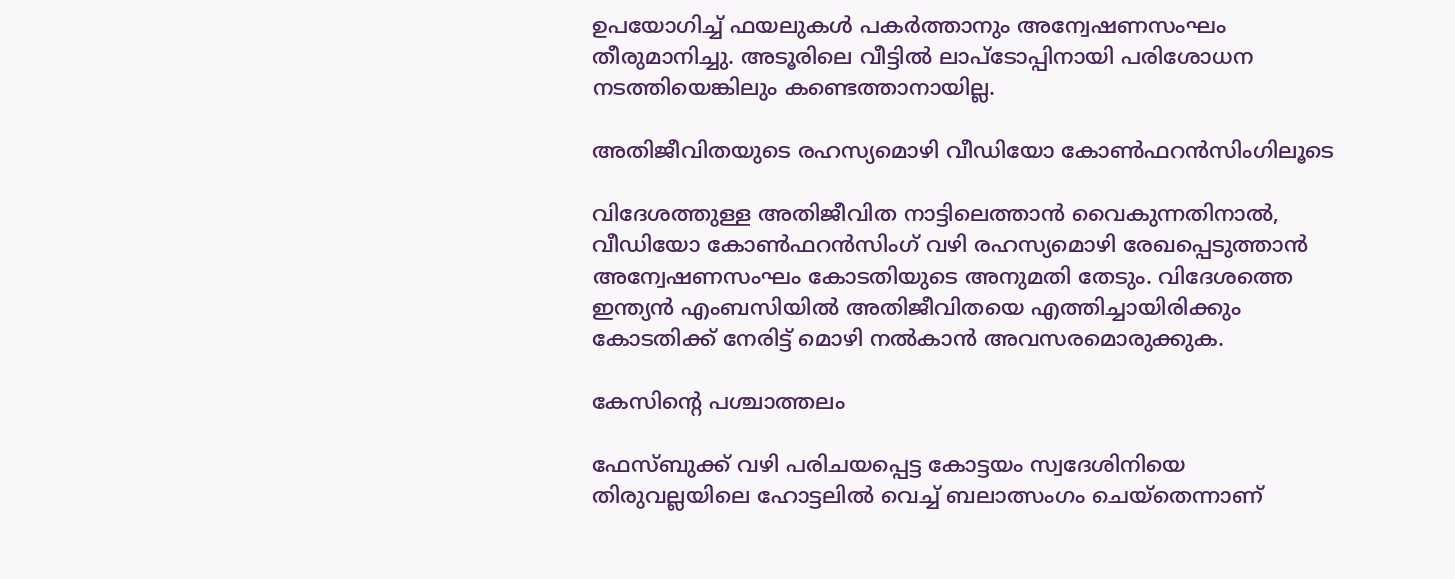ഉപയോഗിച്ച് ഫയലുകള്‍ പകര്‍ത്താനും അന്വേഷണസംഘം തീരുമാനിച്ചു. അടൂരിലെ വീട്ടില്‍ ലാപ്ടോപ്പിനായി പരിശോധന നടത്തിയെങ്കിലും കണ്ടെത്താനായില്ല.

അതിജീവിതയുടെ രഹസ്യമൊഴി വീഡിയോ കോണ്‍ഫറന്‍സിംഗിലൂടെ

വിദേശത്തുള്ള അതിജീവിത നാട്ടിലെത്താന്‍ വൈകുന്നതിനാല്‍, വീഡിയോ കോണ്‍ഫറന്‍സിംഗ് വഴി രഹസ്യമൊഴി രേഖപ്പെടുത്താന്‍ അന്വേഷണസംഘം കോടതിയുടെ അനുമതി തേടും. വിദേശത്തെ ഇന്ത്യന്‍ എംബസിയില്‍ അതിജീവിതയെ എത്തിച്ചായിരിക്കും കോടതിക്ക് നേരിട്ട് മൊഴി നല്‍കാന്‍ അവസരമൊരുക്കുക.

കേസിന്റെ പശ്ചാത്തലം

ഫേസ്ബുക്ക് വഴി പരിചയപ്പെട്ട കോട്ടയം സ്വദേശിനിയെ തിരുവല്ലയിലെ ഹോട്ടലില്‍ വെച്ച് ബലാത്സംഗം ചെയ്‌തെന്നാണ്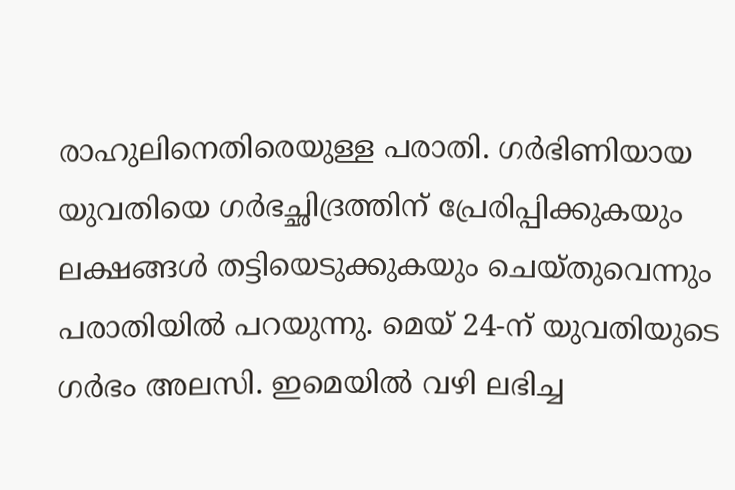രാഹുലിനെതിരെയുള്ള പരാതി. ഗര്‍ഭിണിയായ യുവതിയെ ഗര്‍ഭച്ഛിദ്രത്തിന് പ്രേരിപ്പിക്കുകയും ലക്ഷങ്ങള്‍ തട്ടിയെടുക്കുകയും ചെയ്തുവെന്നും പരാതിയില്‍ പറയുന്നു. മെയ് 24-ന് യുവതിയുടെ ഗര്‍ഭം അലസി. ഇമെയില്‍ വഴി ലഭിച്ച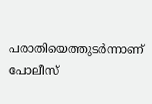പരാതിയെത്തുടര്‍ന്നാണ് പോലീസ്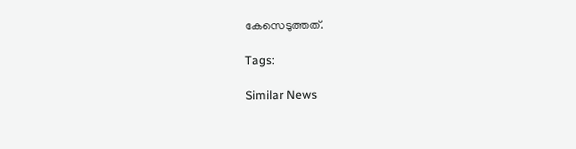കേസെടുത്തത്.

Tags:

Similar News